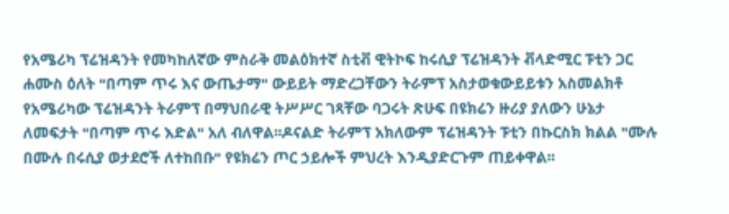የአሜሪካ ፕሬዝዳንት የመካከለኛው ምስራቅ መልዕክተኛ ስቲቭ ዊትኮፍ ከሩሲያ ፕሬዝዳንት ቭላድሚር ፑቲን ጋር ሐሙስ ዕለት "በጣም ጥሩ እና ውጤታማ" ውይይት ማድረጋቸውን ትራምፕ አስታወቁውይይቱን አስመልክቶ የአሜሪካው ፕሬዝዳንት ትራምፕ በማህበራዊ ትሥሥር ገጻቸው ባጋሩት ጽሁፍ በዩክሬን ዙሪያ ያለውን ሁኔታ ለመፍታት "በጣም ጥሩ እድል" አለ ብለዋል፡፡ዶናልድ ትራምፕ አክለውም ፕሬዝዳንት ፑቲን በኩርስክ ክልል "ሙሉ በሙሉ በሩሲያ ወታደሮች ለተከበቡ" የዩክሬን ጦር ኃይሎች ምህረት እንዲያድርጉም ጠይቀዋል፡፡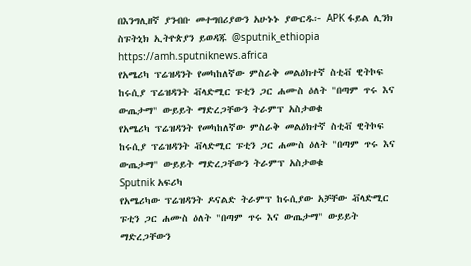በእንግሊዘኛ ያንብቡ መተግበሪያውን አሁኑኑ ያውርዱ፦ APK ፋይል ሊንክ ስፑትኒክ ኢትዮጵያን ይወዳጁ @sputnik_ethiopia
https://amh.sputniknews.africa
የአሜሪካ ፕሬዝዳንት የመካከለኛው ምስራቅ መልዕክተኛ ስቲቭ ዊትኮፍ ከሩሲያ ፕሬዝዳንት ቭላድሚር ፑቲን ጋር ሐሙስ ዕለት "በጣም ጥሩ እና ውጤታማ" ውይይት ማድረጋቸውን ትራምፕ አስታወቁ
የአሜሪካ ፕሬዝዳንት የመካከለኛው ምስራቅ መልዕክተኛ ስቲቭ ዊትኮፍ ከሩሲያ ፕሬዝዳንት ቭላድሚር ፑቲን ጋር ሐሙስ ዕለት "በጣም ጥሩ እና ውጤታማ" ውይይት ማድረጋቸውን ትራምፕ አስታወቁ
Sputnik አፍሪካ
የአሜሪካው ፕሬዝዳንት ዶናልድ ትራምፕ ከሩሲያው አቻቸው ቭላድሚር ፑቲን ጋር ሐሙስ ዕለት "በጣም ጥሩ እና ውጤታማ" ውይይት ማድረጋቸውን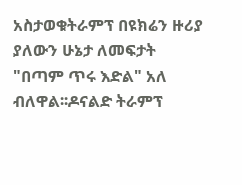አስታወቁትራምፕ በዩክሬን ዙሪያ ያለውን ሁኔታ ለመፍታት "በጣም ጥሩ እድል" አለ ብለዋል፡፡ዶናልድ ትራምፕ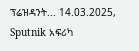ፕሬዝዳንት... 14.03.2025, Sputnik አፍሪካ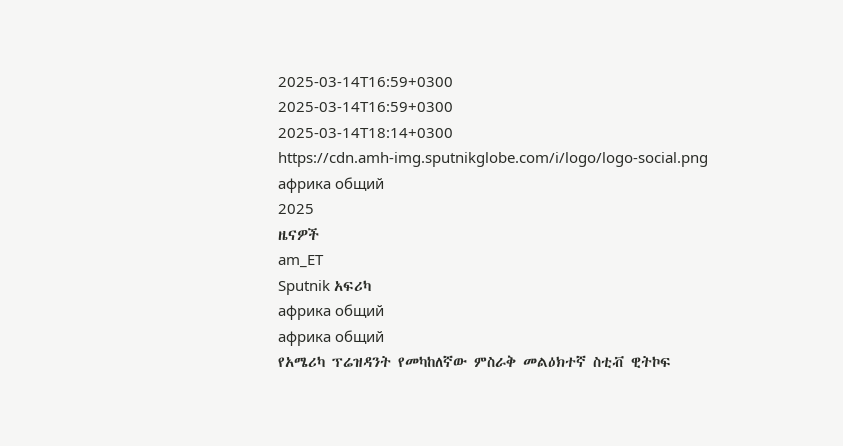2025-03-14T16:59+0300
2025-03-14T16:59+0300
2025-03-14T18:14+0300
https://cdn.amh-img.sputnikglobe.com/i/logo/logo-social.png
африка общий
2025
ዜናዎች
am_ET
Sputnik አፍሪካ
африка общий
африка общий
የአሜሪካ ፕሬዝዳንት የመካከለኛው ምስራቅ መልዕክተኛ ስቲቭ ዊትኮፍ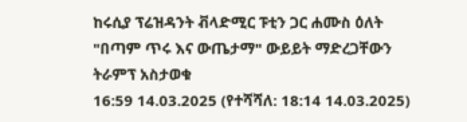ከሩሲያ ፕሬዝዳንት ቭላድሚር ፑቲን ጋር ሐሙስ ዕለት "በጣም ጥሩ እና ውጤታማ" ውይይት ማድረጋቸውን ትራምፕ አስታወቁ
16:59 14.03.2025 (የተሻሻለ: 18:14 14.03.2025)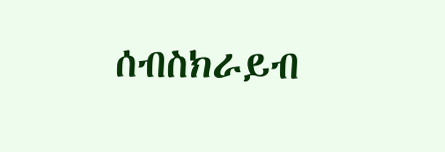ሰብስክራይብ